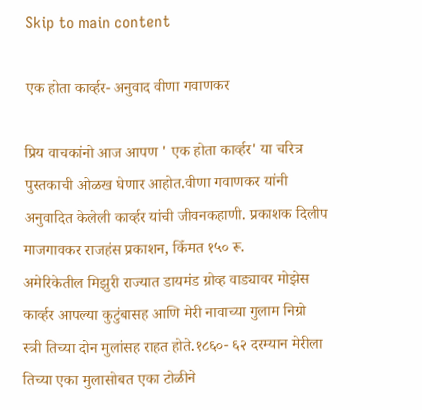Skip to main content

एक होता कार्व्हर- अनुवाद वीणा गवाणकर

प्रिय वाचकांनो आज आपण ' एक होता कार्व्हर' या चरित्र पुस्तकाची ओळख घेणार आहोत.वीणा गवाणकर यांनी अनुवादित केलेली कार्व्हर यांची जीवनकहाणी. प्रकाशक दिलीप माजगावकर राजहंस प्रकाशन, किँमत १५० रू.
अमेरिकेतील मिझुरी राज्यात डायमंड ग्रोव्ह वाड्यावर मोझेस कार्व्हर आपल्या कुटुंबासह आणि मेरी नावाच्या गुलाम निग्रो स्त्री तिच्या दोन मुलांसह राहत होते.१८६०- ६२ दरम्यान मेरीला तिच्या एका मुलासोबत एका टोळीने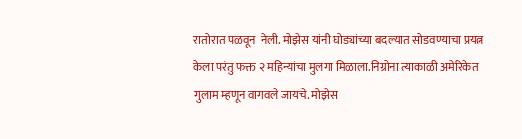रातोरात पळवून  नेली. मोझेस यांनी घोड्यांच्या बदल्यात सोडवण्याचा प्रयत्न केला परंतु फक्त २ महिन्यांचा मुलगा मिळाला.निग्रोना त्याकाळी अमेरिकेत गुलाम म्हणून वागवले जायचे. मोझेस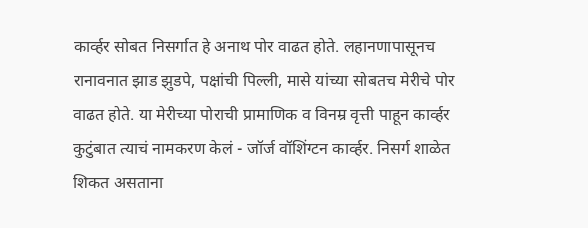कार्व्हर सोबत निसर्गात हे अनाथ पोर वाढत होते. लहानणापासूनच रानावनात झाड झुडपे, पक्षांची पिल्ली, मासे यांच्या सोबतच मेरीचे पोर वाढत होते. या मेरीच्या पोराची प्रामाणिक व विनम्र वृत्ती पाहून कार्व्हर कुटुंबात त्याचं नामकरण केलं - जॉर्ज वॉशिंग्टन कार्व्हर. निसर्ग शाळेत शिकत असताना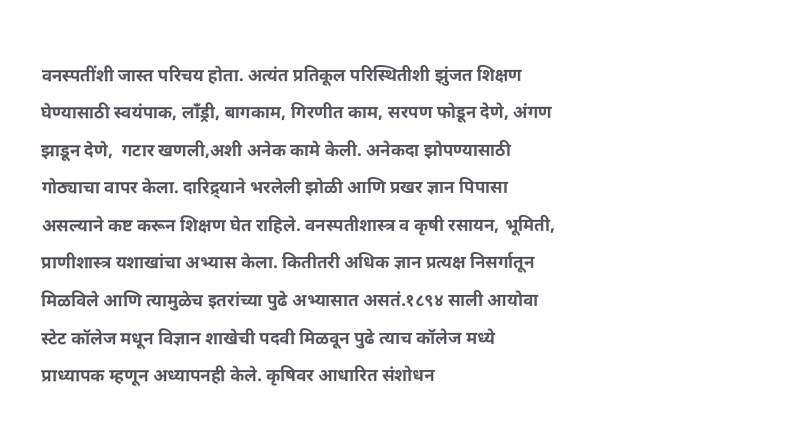वनस्पतींशी जास्त परिचय होता. अत्यंत प्रतिकूल परिस्थितीशी झुंजत शिक्षण घेण्यासाठी स्वयंपाक, लाँड्री, बागकाम, गिरणीत काम, सरपण फोडून देणे, अंगण झाडून देणे,  गटार खणली,अशी अनेक कामे केली. अनेकदा झोपण्यासाठी गोठ्याचा वापर केला. दारिद्र्याने भरलेली झोळी आणि प्रखर ज्ञान पिपासा असल्याने कष्ट करून शिक्षण घेत राहिले. वनस्पतीशास्त्र व कृषी रसायन, भूमिती, प्राणीशास्त्र यशाखांचा अभ्यास केला. कितीतरी अधिक ज्ञान प्रत्यक्ष निसर्गातून मिळविले आणि त्यामुळेच इतरांच्या पुढे अभ्यासात असतं.१८९४ साली आयोवा स्टेट कॉलेज मधून विज्ञान शाखेची पदवी मिळवून पुढे त्याच कॉलेज मध्ये प्राध्यापक म्हणून अध्यापनही केले. कृषिवर आधारित संशोधन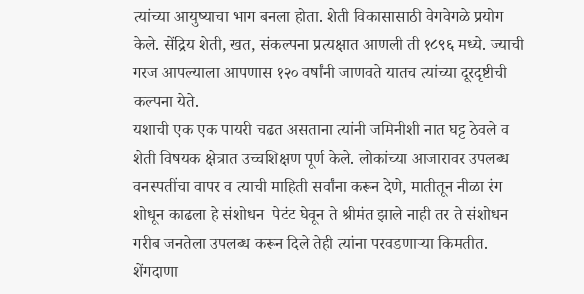त्यांच्या आयुष्याचा भाग बनला होता. शेती विकासासाठी वेगवेगळे प्रयोग केले. सेंद्रिय शेती, खत, संकल्पना प्रत्यक्षात आणली ती १८९६ मध्ये. ज्याची गरज आपल्याला आपणास १२० वर्षांनी जाणवते यातच त्यांच्या दूरदृष्टीची कल्पना येते.
यशाची एक एक पायरी चढत असताना त्यांनी जमिनीशी नात घट्ट ठेवले व शेती विषयक क्षेत्रात उच्चशिक्षण पूर्ण केले. लोकांच्या आजारावर उपलब्ध वनस्पतींचा वापर व त्याची माहिती सर्वांना करून देणे, मातीतून नीळा रंग शोधून काढला हे संशोधन  पेटंट घेवून ते श्रीमंत झाले नाही तर ते संशोधन गरीब जनतेला उपलब्ध करून दिले तेही त्यांना परवडणाऱ्या किमतीत. शेंगदाणा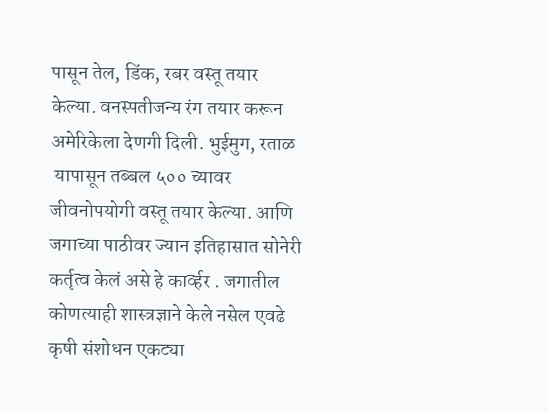पासून तेल, डिंक, रबर वस्तू तयार केल्या. वनस्पतीजन्य रंग तयार करून अमेरिकेला देणगी दिली. भुईमुग, रताळ
 यापासून तब्बल ५०० च्यावर जीवनोपयोगी वस्तू तयार केल्या. आणि जगाच्या पाठीवर ज्यान इतिहासात सोनेरी कर्तृत्व केलं असे हे कार्व्हर . जगातील कोणत्याही शास्त्रज्ञाने केले नसेल एवढे कृषी संशोधन एकट्या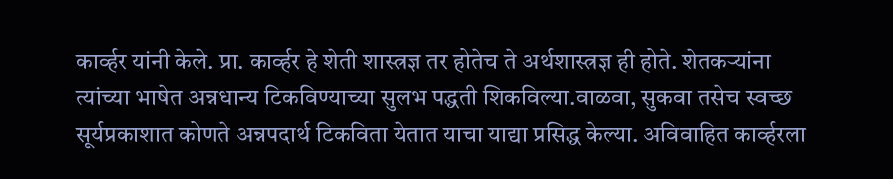कार्व्हर यांनी केले. प्रा. कार्व्हर हे शेती शास्त्रज्ञ तर होतेच ते अर्थशास्त्रज्ञ ही होते. शेतकऱ्यांना त्यांच्या भाषेत अन्नधान्य टिकविण्याच्या सुलभ पद्धती शिकविल्या.वाळवा, सुकवा तसेच स्वच्छ सूर्यप्रकाशात कोणते अन्नपदार्थ टिकविता येतात याचा याद्या प्रसिद्ध केल्या. अविवाहित कार्व्हरला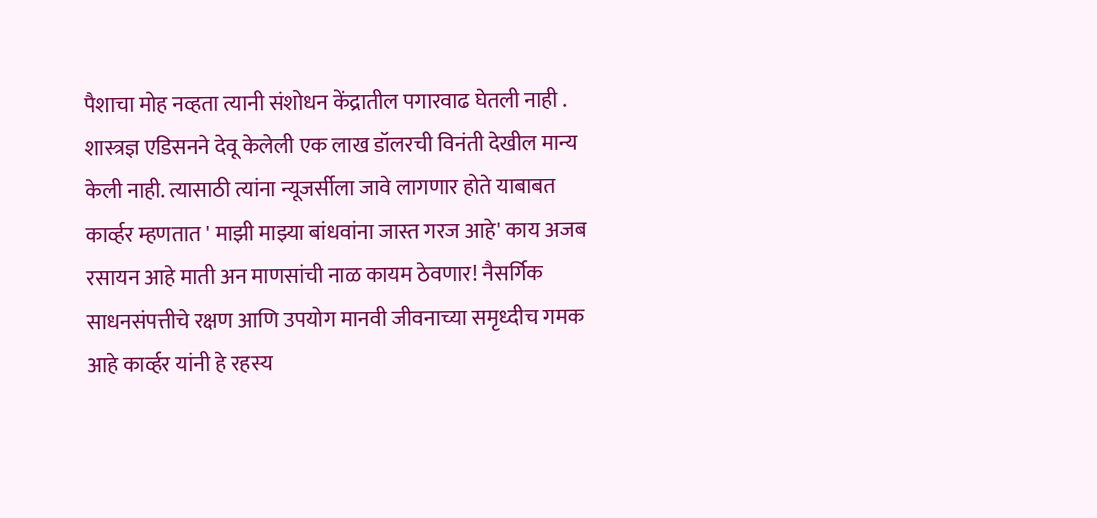पैशाचा मोह नव्हता त्यानी संशोधन केंद्रातील पगारवाढ घेतली नाही . शास्त्रज्ञ एडिसनने देवू केलेली एक लाख डॉलरची विनंती देखील मान्य केली नाही. त्यासाठी त्यांना न्यूजर्सीला जावे लागणार होते याबाबत कार्व्हर म्हणतात ' माझी माझ्या बांधवांना जास्त गरज आहे' काय अजब रसायन आहे माती अन माणसांची नाळ कायम ठेवणार! नैसर्गिक साधनसंपत्तीचे रक्षण आणि उपयोग मानवी जीवनाच्या समृध्दीच गमक आहे कार्व्हर यांनी हे रहस्य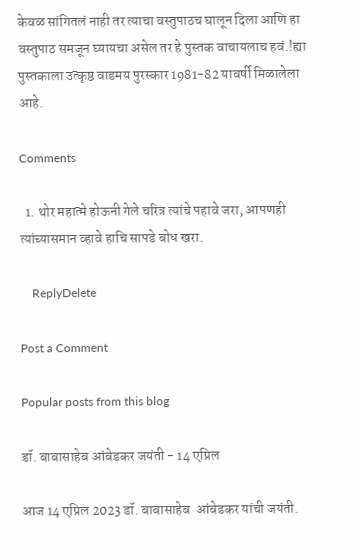केवळ सांगितलं नाही तर त्याचा वस्तुपाठच घालून दिला आणि हा वस्तुपाठ समजून घ्यायचा असेल तर हे पुस्तक वाचायलाच हवं.!ह्या पुस्तकाला उत्कृष्ठ वाडमय पुरस्कार 1981-82 यावर्षी मिळालेला आहे.

Comments

  1. थोर महात्मे होऊनी गेले चरित्र त्यांचे पहावे जरा, आपणही त्यांच्यासमान व्हावे हाचि सापडे बोध खरा.

    ReplyDelete

Post a Comment

Popular posts from this blog

डॉ. बाबासाहेब आंबेडकर जयंती - 14 एप्रिल

आज 14 एप्रिल 2023 डॉ. बाबासाहेब  आंबेडकर यांची जयंती.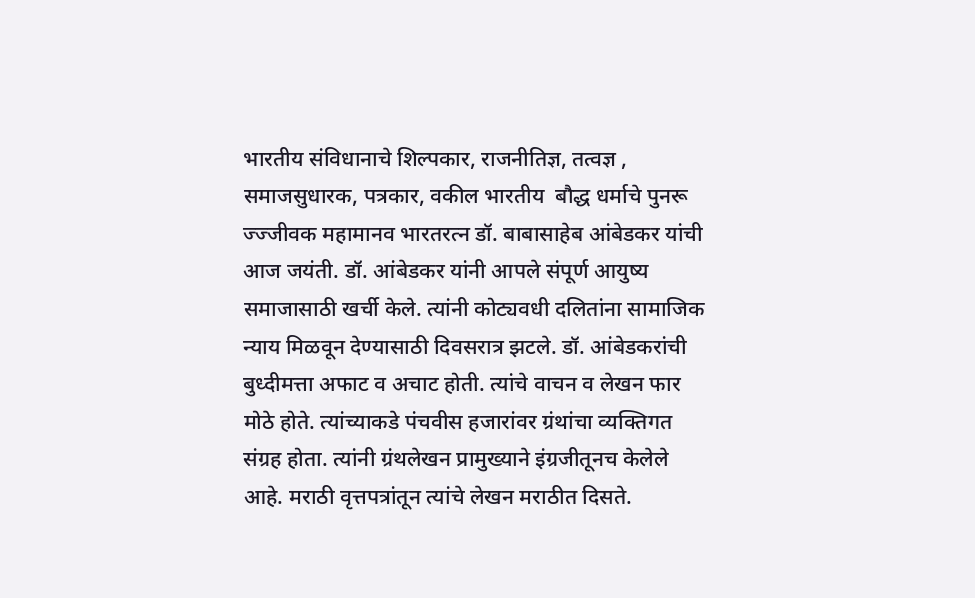भारतीय संविधानाचे शिल्पकार, राजनीतिज्ञ, तत्वज्ञ , समाजसुधारक, पत्रकार, वकील भारतीय  बौद्ध धर्माचे पुनरू ज्ज्जीवक महामानव भारतरत्न डॉ. बाबासाहेब आंबेडकर यांची आज जयंती. डॉ. आंबेडकर यांनी आपले संपूर्ण आयुष्य समाजासाठी खर्ची केले. त्यांनी कोट्यवधी दलितांना सामाजिक न्याय मिळवून देण्यासाठी दिवसरात्र झटले. डॉ. आंबेडकरांची बुध्दीमत्ता अफाट व अचाट होती. त्यांचे वाचन व लेखन फार मोठे होते. त्यांच्याकडे पंचवीस हजारांवर ग्रंथांचा व्यक्तिगत संग्रह होता. त्यांनी ग्रंथलेखन प्रामुख्याने इंग्रजीतूनच केलेले आहे. मराठी वृत्तपत्रांतून त्यांचे लेखन मराठीत दिसते.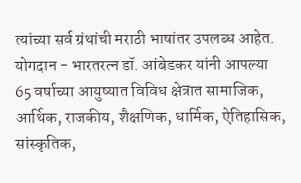त्यांच्या सर्व ग्रंथांची मराठी भाषांतर उपलब्ध आहेत. योगदान - भारतरत्न डॉ. आंबेडकर यांनी आपल्या 65 वर्षाच्या आयुष्यात विविध क्षेत्रात सामाजिक, आर्थिक, राजकीय, शैक्षणिक, धार्मिक, ऐतिहासिक, सांस्कृतिक,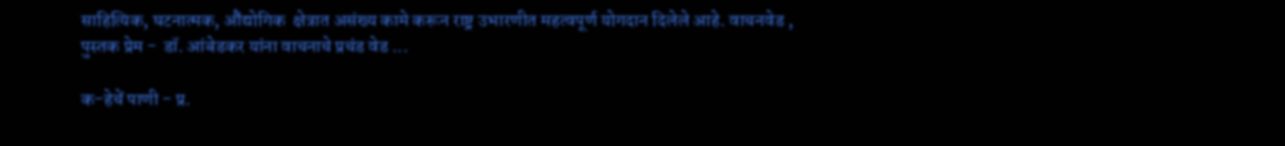साहित्यिक, घटनात्मक, औंद्योगिक  क्षेत्रात असंख्य कामे करून राष्ट्र उभारणीत महत्वपूर्ण योगदान दिलेले आहे. वाचनवेड , पुस्तक प्रेम -  डॉ. आंबेडकर यांना वाचनाचे प्रचंड वेड ...

क-हेचें पाणी - प्र.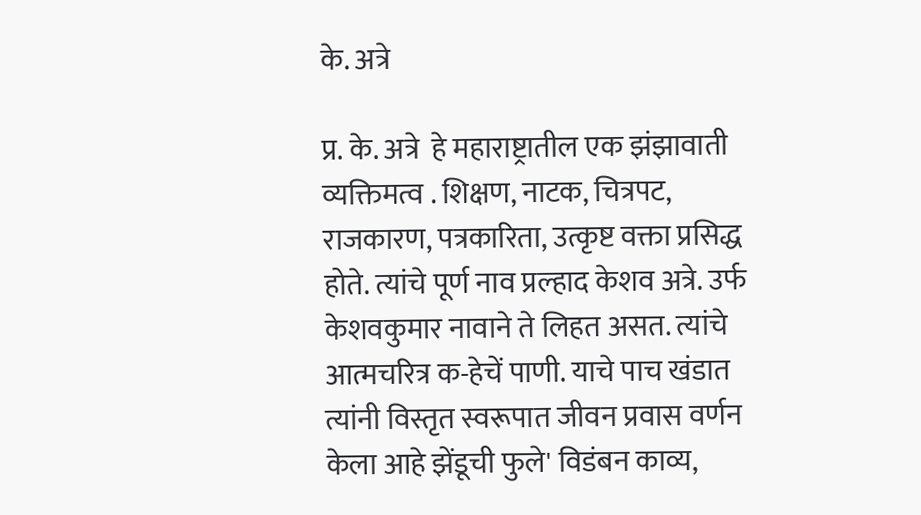के. अत्रे

प्र. के. अत्रे  हे महाराष्ट्रातील एक झंझावाती व्यक्तिमत्व . शिक्षण, नाटक, चित्रपट, राजकारण, पत्रकारिता, उत्कृष्ट वक्ता प्रसिद्ध होते. त्यांचे पूर्ण नाव प्रल्हाद केशव अत्रे. उर्फ केशवकुमार नावाने ते लिहत असत. त्यांचे आत्मचरित्र क-हेचें पाणी. याचे पाच खंडात त्यांनी विस्तृत स्वरूपात जीवन प्रवास वर्णन केला आहे झेंडूची फुले' विडंबन काव्य,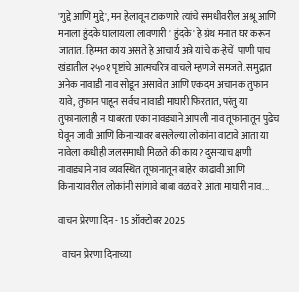'गुद्दे आणि मुद्दे', मन हेलावून टाकणारे त्यांचे समधीवरील अश्रू आणि मनाला हुंदके घालायला लावणारी ' हुंदके' हे ग्रंथ मनात घर करून जातात. हिम्मत काय असते हे आचार्य अत्रे यांचे क-हेचें  पाणी पाच खंडातील २५०१ पृष्टांचे आत्मचरित्र वाचले म्हणजे समजते. समुद्रात अनेक नावाडी नाव सोडून असावेत आणि एकदम अचानक तुफान यावे, तुफान पाहून सर्वच नावाडी माघारी फिरतात, परंतु या तुफानालाही न घाबरता एका नावड्याने आपली नाव तूफानातून पुढेच घेवून जावी आणि किनाऱ्यावर बसलेल्या लोकांना वाटावे आता या नावेला कधीही जलसमाधी मिळते की काय? दुसऱ्याच क्षणी नावाड्याने नाव व्यवस्थित तूफानातून बाहेर काढावी आणि किनाऱ्यावरील लोकांनी सांगावे बाबा वळव रे आता माघारी नाव...

वाचन प्रेरणा दिन - 15 ऑक्टोबर 2025

  वाचन प्रेरणा दिनाच्या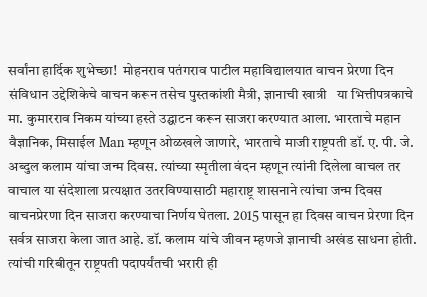सर्वांना हार्दिक शुभेच्छा!  मोहनराव पतंगराव पाटील महाविद्यालयात वाचन प्रेरणा दिन  संविधान उद्देशिकेचे वाचन करून तसेच पुस्तकांशी मैत्री, ज्ञानाची खात्री   या भित्तीपत्रकाचे मा. कुमारराव निकम यांच्या हस्ते उद्घाटन करून साजरा करण्यात आला. भारताचे महान वैज्ञानिक, मिसाईल Man म्हणून ओळखले जाणारे, भारताचे माजी राष्ट्रपती डॉ. ए. पी. जे. अब्दुल कलाम यांचा जन्म दिवस. त्यांच्या स्मृतीला वंदन म्हणून त्यांनी दिलेला वाचल तर वाचाल या संदेशाला प्रत्यक्षात उतरविण्यासाठी महाराष्ट्र शासनाने त्यांचा जन्म दिवस वाचनप्रेरणा दिन साजरा करण्याचा निर्णय घेतला. 2015 पासून हा दिवस वाचन प्रेरणा दिन सर्वत्र साजरा केला जात आहे. डॉ. कलाम यांचे जीवन म्हणजे ज्ञानाची अखंड साधना होती. त्यांची गरिबीतून राष्ट्रपती पदापर्यंतची भरारी ही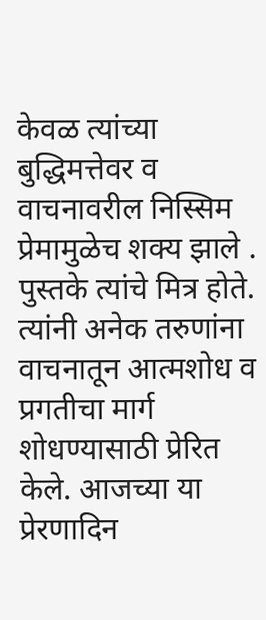केवळ त्यांच्या बुद्धिमत्तेवर व वाचनावरील निस्सिम प्रेमामुळेच शक्य झाले . पुस्तके त्यांचे मित्र होते. त्यांनी अनेक तरुणांना वाचनातून आत्मशोध व प्रगतीचा मार्ग शोधण्यासाठी प्रेरित केले. आजच्या या प्रेरणादिन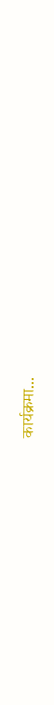कार्यक्रमा...